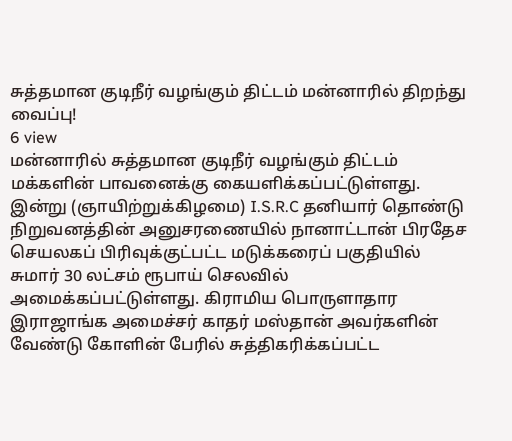சுத்தமான குடிநீர் வழங்கும் திட்டம் மன்னாரில் திறந்து வைப்பு!
6 view
மன்னாரில் சுத்தமான குடிநீர் வழங்கும் திட்டம் மக்களின் பாவனைக்கு கையளிக்கப்பட்டுள்ளது. இன்று (ஞாயிற்றுக்கிழமை) I.S.R.C தனியார் தொண்டு நிறுவனத்தின் அனுசரணையில் நானாட்டான் பிரதேச செயலகப் பிரிவுக்குட்பட்ட மடுக்கரைப் பகுதியில் சுமார் 30 லட்சம் ரூபாய் செலவில் அமைக்கப்பட்டுள்ளது. கிராமிய பொருளாதார இராஜாங்க அமைச்சர் காதர் மஸ்தான் அவர்களின் வேண்டு கோளின் பேரில் சுத்திகரிக்கப்பட்ட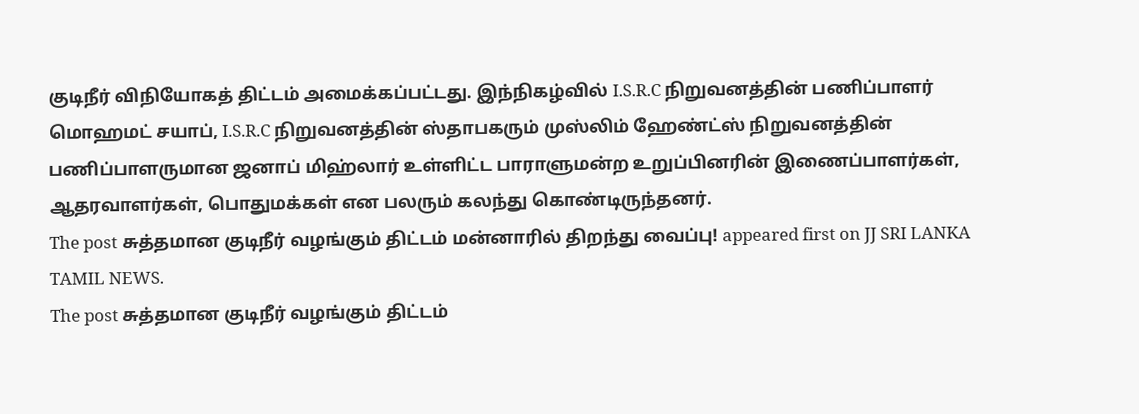குடிநீர் விநியோகத் திட்டம் அமைக்கப்பட்டது. இந்நிகழ்வில் I.S.R.C நிறுவனத்தின் பணிப்பாளர் மொஹமட் சயாப், I.S.R.C நிறுவனத்தின் ஸ்தாபகரும் முஸ்லிம் ஹேண்ட்ஸ் நிறுவனத்தின் பணிப்பாளருமான ஜனாப் மிஹ்லார் உள்ளிட்ட பாராளுமன்ற உறுப்பினரின் இணைப்பாளர்கள், ஆதரவாளர்கள், பொதுமக்கள் என பலரும் கலந்து கொண்டிருந்தனர்.
The post சுத்தமான குடிநீர் வழங்கும் திட்டம் மன்னாரில் திறந்து வைப்பு! appeared first on JJ SRI LANKA TAMIL NEWS.
The post சுத்தமான குடிநீர் வழங்கும் திட்டம்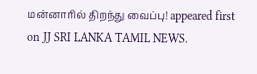மன்னாரில் திறந்து வைப்பு! appeared first on JJ SRI LANKA TAMIL NEWS.